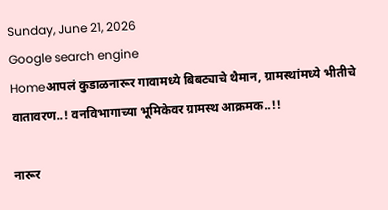Sunday, June 21, 2026
Google search engine
Homeआपलं कुडाळनारूर गावामध्ये बिबट्याचे थैमान, ग्रामस्थांमध्ये भीतीचे वातावरण..! वनविभागाच्या भूमिकेवर ग्रामस्थ आक्रमक..!!

नारूर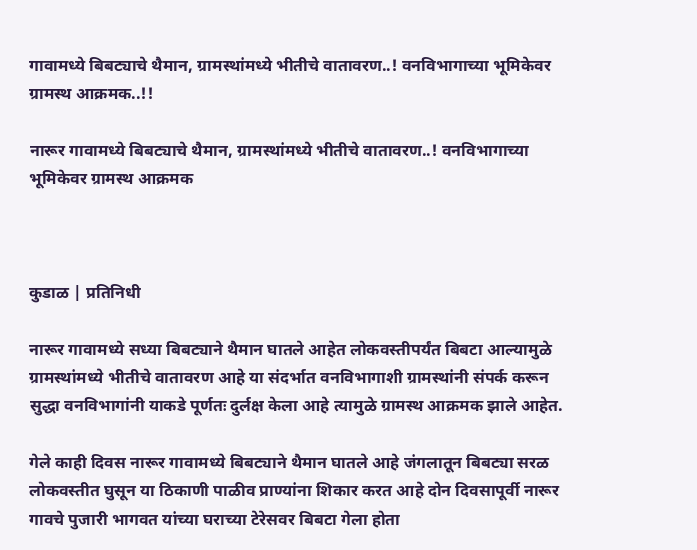गावामध्ये बिबट्याचे थैमान, ग्रामस्थांमध्ये भीतीचे वातावरण..! वनविभागाच्या भूमिकेवर ग्रामस्थ आक्रमक..!!

नारूर गावामध्ये बिबट्याचे थैमान, ग्रामस्थांमध्ये भीतीचे वातावरण..! वनविभागाच्या भूमिकेवर ग्रामस्थ आक्रमक



कुडाळ | प्रतिनिधी

नारूर गावामध्ये सध्या बिबट्याने थैमान घातले आहेत लोकवस्तीपर्यंत बिबटा आल्यामुळे ग्रामस्थांमध्ये भीतीचे वातावरण आहे या संदर्भात वनविभागाशी ग्रामस्थांनी संपर्क करून सुद्धा वनविभागांनी याकडे पूर्णतः दुर्लक्ष केला आहे त्यामुळे ग्रामस्थ आक्रमक झाले आहेत.

गेले काही दिवस नारूर गावामध्ये बिबट्याने थैमान घातले आहे जंगलातून बिबट्या सरळ लोकवस्तीत घुसून या ठिकाणी पाळीव प्राण्यांना शिकार करत आहे दोन दिवसापूर्वी नारूर गावचे पुजारी भागवत यांच्या घराच्या टेरेसवर बिबटा गेला होता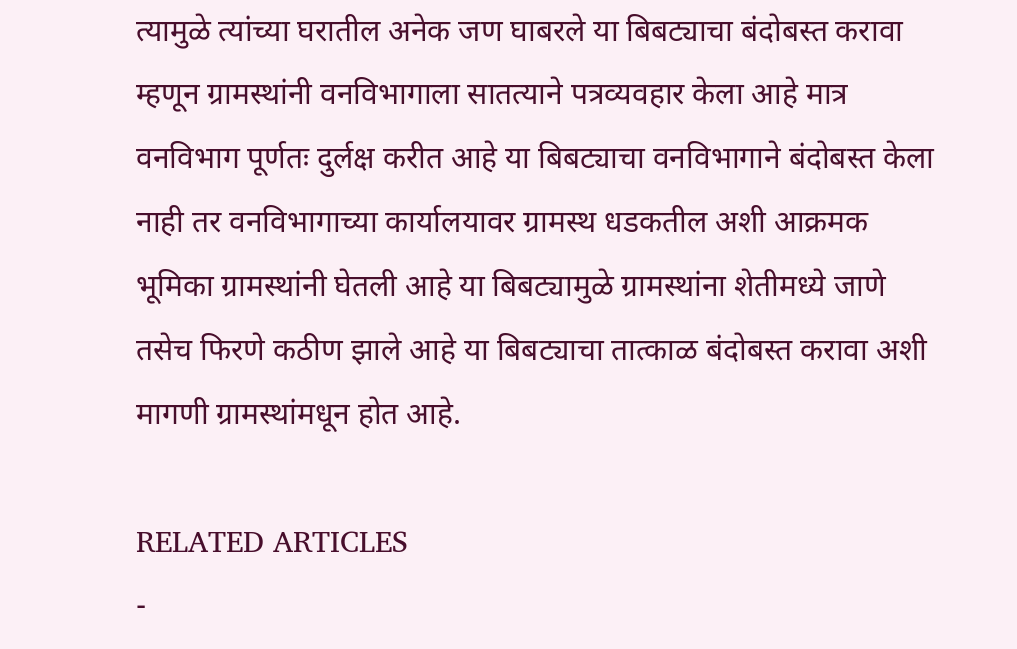त्यामुळे त्यांच्या घरातील अनेक जण घाबरले या बिबट्याचा बंदोबस्त करावा म्हणून ग्रामस्थांनी वनविभागाला सातत्याने पत्रव्यवहार केला आहे मात्र वनविभाग पूर्णतः दुर्लक्ष करीत आहे या बिबट्याचा वनविभागाने बंदोबस्त केला नाही तर वनविभागाच्या कार्यालयावर ग्रामस्थ धडकतील अशी आक्रमक भूमिका ग्रामस्थांनी घेतली आहे या बिबट्यामुळे ग्रामस्थांना शेतीमध्ये जाणे तसेच फिरणे कठीण झाले आहे या बिबट्याचा तात्काळ बंदोबस्त करावा अशी मागणी ग्रामस्थांमधून होत आहे.

RELATED ARTICLES
-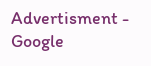Advertisment -
Google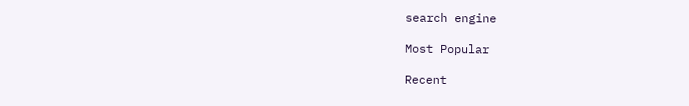search engine

Most Popular

Recent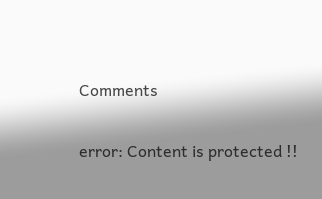Comments

error: Content is protected !!